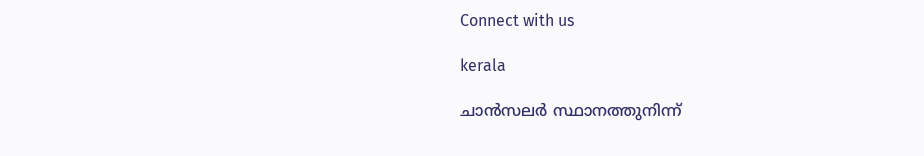Connect with us

kerala

ചാന്‍സലര്‍ സ്ഥാനത്തുനിന്ന്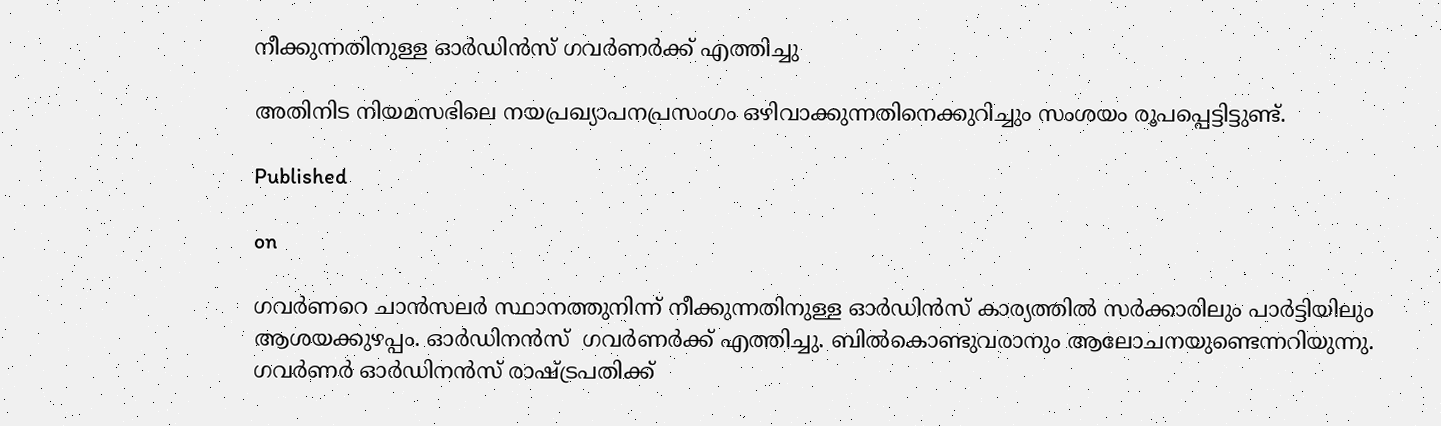നീക്കുന്നതിനുള്ള ഓര്‍ഡിന്‍സ് ഗവര്‍ണര്‍ക്ക് എത്തിച്ചു

അതിനിട നിയമസഭിലെ നയപ്രഖ്യാപനപ്രസംഗം ഒഴിവാക്കുന്നതിനെക്കുറിച്ചും സംശയം രൂപപ്പെട്ടിട്ടുണ്ട്.

Published

on

ഗവര്‍ണറെ ചാന്‍സലര്‍ സ്ഥാനത്തുനിന്ന് നീക്കുന്നതിനുള്ള ഓര്‍ഡിന്‍സ് കാര്യത്തില്‍ സര്‍ക്കാരിലും പാര്‍ട്ടിയിലും ആശയക്കുഴപ്പം. ഓര്‍ഡിനന്‍സ്  ഗവര്‍ണര്‍ക്ക് എത്തിച്ചു. ബില്‍കൊണ്ടുവരാനും ആലോചനയുണ്ടെന്നറിയുന്നു. ഗവര്‍ണര്‍ ഓര്‍ഡിനന്‍സ് രാഷ്ട്രപതിക്ക്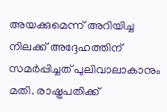അയക്കുമെന്ന് അറിയിച്ച നിലക്ക് അദ്ദേഹത്തിന് സമര്‍പ്പിച്ചത് പുലിവാലാകാനും മതി. രാഷ്ട്രപതിക്ക്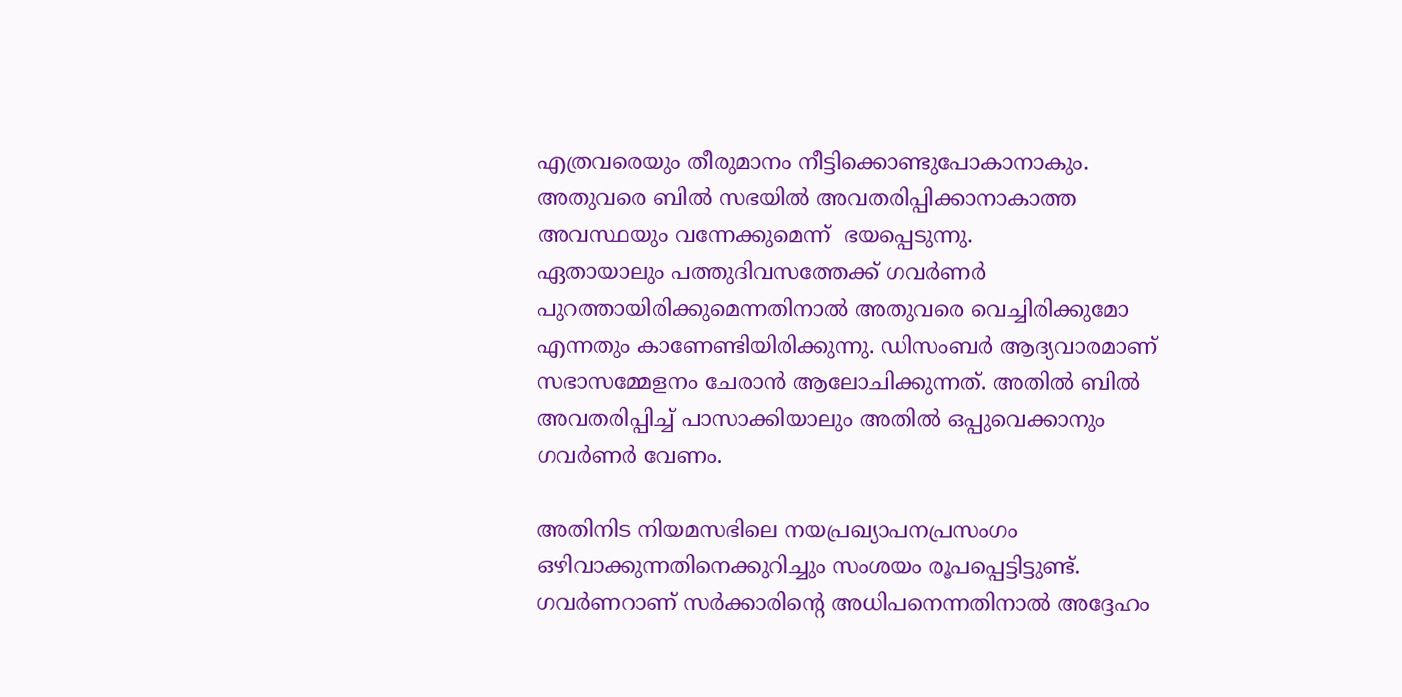എത്രവരെയും തീരുമാനം നീട്ടിക്കൊണ്ടുപോകാനാകും. അതുവരെ ബില്‍ സഭയില്‍ അവതരിപ്പിക്കാനാകാത്ത അവസ്ഥയും വന്നേക്കുമെന്ന്  ഭയപ്പെടുന്നു.
ഏതായാലും പത്തുദിവസത്തേക്ക് ഗവര്‍ണര്‍ പുറത്തായിരിക്കുമെന്നതിനാല്‍ അതുവരെ വെച്ചിരിക്കുമോ എന്നതും കാണേണ്ടിയിരിക്കുന്നു. ഡിസംബര്‍ ആദ്യവാരമാണ് സഭാസമ്മേളനം ചേരാന്‍ ആലോചിക്കുന്നത്. അതില്‍ ബില്‍ അവതരിപ്പിച്ച് പാസാക്കിയാലും അതില്‍ ഒപ്പുവെക്കാനും ഗവര്‍ണര്‍ വേണം.

അതിനിട നിയമസഭിലെ നയപ്രഖ്യാപനപ്രസംഗം ഒഴിവാക്കുന്നതിനെക്കുറിച്ചും സംശയം രൂപപ്പെട്ടിട്ടുണ്ട്. ഗവര്‍ണറാണ് സര്‍ക്കാരിന്റെ അധിപനെന്നതിനാല്‍ അദ്ദേഹം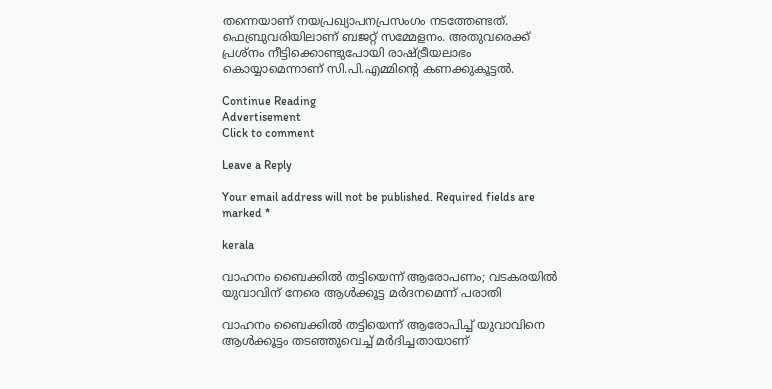തന്നെയാണ് നയപ്രഖ്യാപനപ്രസംഗം നടത്തേണ്ടത്. ഫെബ്രുവരിയിലാണ് ബജറ്റ് സമ്മേളനം. അതുവരെക്ക് പ്രശ്‌നം നീട്ടിക്കൊണ്ടുപോയി രാഷ്ട്രീയലാഭം കൊയ്യാമെന്നാണ് സി.പി.എമ്മിന്റെ കണക്കുകൂട്ടല്‍.

Continue Reading
Advertisement
Click to comment

Leave a Reply

Your email address will not be published. Required fields are marked *

kerala

വാഹനം ബൈക്കില്‍ തട്ടിയെന്ന് ആരോപണം; വടകരയില്‍ യുവാവിന് നേരെ ആള്‍ക്കൂട്ട മര്‍ദനമെന്ന് പരാതി

വാഹനം ബൈക്കില്‍ തട്ടിയെന്ന് ആരോപിച്ച് യുവാവിനെ ആള്‍ക്കൂട്ടം തടഞ്ഞുവെച്ച് മര്‍ദിച്ചതായാണ്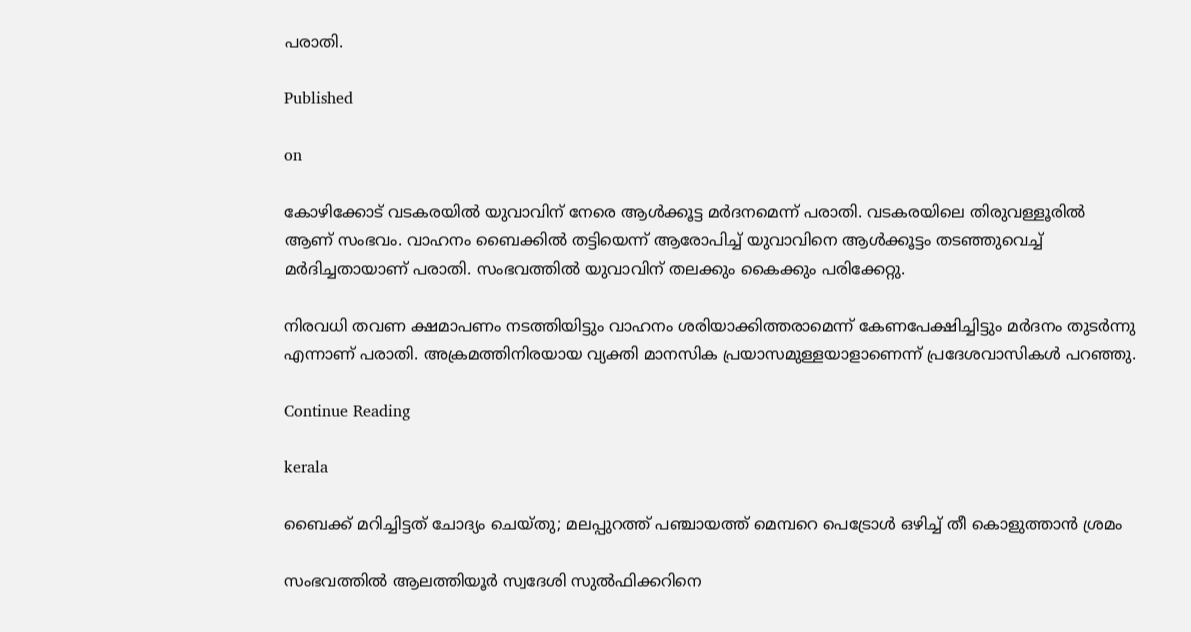പരാതി.

Published

on

കോഴിക്കോട് വടകരയില്‍ യുവാവിന് നേരെ ആള്‍ക്കൂട്ട മര്‍ദനമെന്ന് പരാതി. വടകരയിലെ തിരുവള്ളൂരില്‍ ആണ് സംഭവം. വാഹനം ബൈക്കില്‍ തട്ടിയെന്ന് ആരോപിച്ച് യുവാവിനെ ആള്‍ക്കൂട്ടം തടഞ്ഞുവെച്ച് മര്‍ദിച്ചതായാണ് പരാതി. സംഭവത്തില്‍ യുവാവിന് തലക്കും കൈക്കും പരിക്കേറ്റു.

നിരവധി തവണ ക്ഷമാപണം നടത്തിയിട്ടും വാഹനം ശരിയാക്കിത്തരാമെന്ന് കേണപേക്ഷിച്ചിട്ടും മര്‍ദനം തുടര്‍ന്നു എന്നാണ് പരാതി. അക്രമത്തിനിരയായ വ്യക്തി മാനസിക പ്രയാസമുള്ളയാളാണെന്ന് പ്രദേശവാസികള്‍ പറഞ്ഞു.

Continue Reading

kerala

ബൈക്ക് മറിച്ചിട്ടത് ചോദ്യം ചെയ്തു; മലപ്പുറത്ത് പഞ്ചായത്ത് മെമ്പറെ പെട്രോള്‍ ഒഴിച്ച് തീ കൊളുത്താന്‍ ശ്രമം

സംഭവത്തില്‍ ആലത്തിയൂര്‍ സ്വദേശി സുല്‍ഫിക്കറിനെ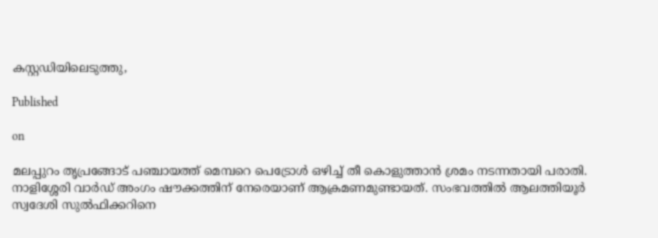കസ്റ്റഡിയിലെടുത്തു,

Published

on

മലപ്പുറം തൃപ്രങ്ങോട് പഞ്ചായത്ത് മെമ്പറെ പെട്രോള്‍ ഒഴിച്ച് തീ കൊളുത്താന്‍ ശ്രമം നടന്നതായി പരാതി. നാളിശ്ശേരി വാര്‍ഡ് അംഗം ഷൗക്കത്തിന് നേരെയാണ് ആക്രമണമുണ്ടായത്. സംഭവത്തില്‍ ആലത്തിയൂര്‍ സ്വദേശി സുല്‍ഫിക്കറിനെ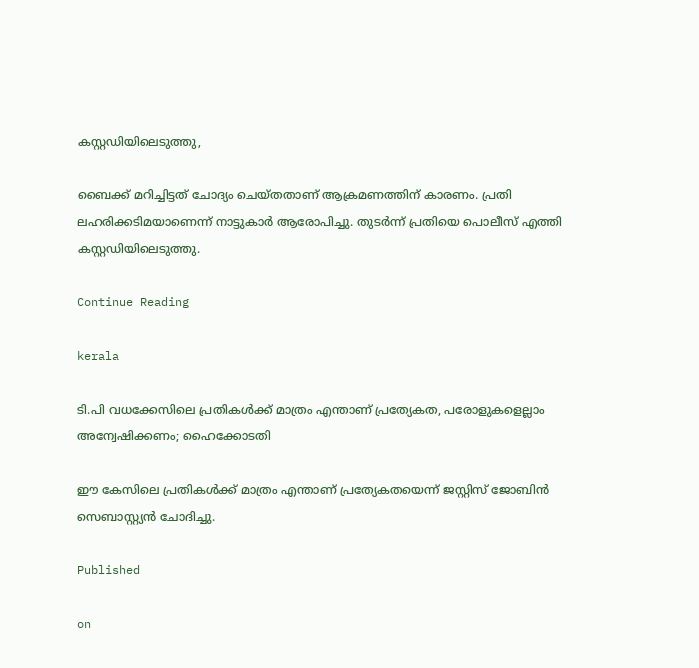കസ്റ്റഡിയിലെടുത്തു,

ബൈക്ക് മറിച്ചിട്ടത് ചോദ്യം ചെയ്തതാണ് ആക്രമണത്തിന് കാരണം. പ്രതി ലഹരിക്കടിമയാണെന്ന് നാട്ടുകാര്‍ ആരോപിച്ചു. തുടര്‍ന്ന് പ്രതിയെ പൊലീസ് എത്തി കസ്റ്റഡിയിലെടുത്തു.

Continue Reading

kerala

ടി.പി വധക്കേസിലെ പ്രതികള്‍ക്ക് മാത്രം എന്താണ് പ്രത്യേകത, പരോളുകളെല്ലാം അന്വേഷിക്കണം; ഹൈക്കോടതി

ഈ കേസിലെ പ്രതികള്‍ക്ക് മാത്രം എന്താണ് പ്രത്യേകതയെന്ന് ജസ്റ്റിസ് ജോബിന്‍ സെബാസ്റ്റ്യന്‍ ചോദിച്ചു.

Published

on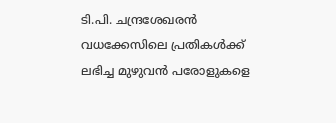ടി.പി. ചന്ദ്രശേഖരന്‍ വധക്കേസിലെ പ്രതികള്‍ക്ക് ലഭിച്ച മുഴുവന്‍ പരോളുകളെ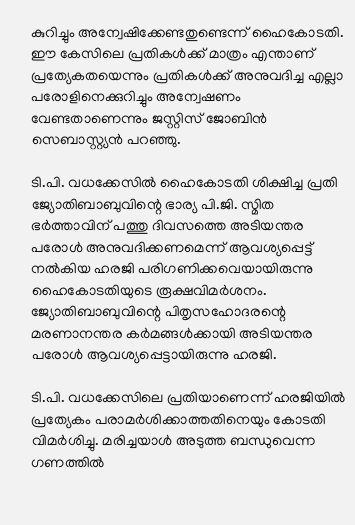കുറിച്ചും അന്വേഷിക്കേണ്ടതുണ്ടെന്ന് ഹൈകോടതി. ഈ കേസിലെ പ്രതികള്‍ക്ക് മാത്രം എന്താണ് പ്രത്യേകതയെന്നും പ്രതികള്‍ക്ക് അനുവദിച്ച എല്ലാ പരോളിനെക്കുറിച്ചും അന്വേഷണം വേണ്ടതാണെന്നും ജസ്റ്റിസ് ജോബിന്‍ സെബാസ്റ്റ്യന്‍ പറഞ്ഞു.

ടി.പി. വധക്കേസില്‍ ഹൈകോടതി ശിക്ഷിച്ച പ്രതി ജ്യോതിബാബുവിന്റെ ഭാര്യ പി.ജി. സ്മിത ഭര്‍ത്താവിന് പത്തു ദിവസത്തെ അടിയന്തര പരോള്‍ അനുവദിക്കണമെന്ന് ആവശ്യപ്പെട്ട് നല്‍കിയ ഹരജി പരിഗണിക്കവെയായിരുന്നു ഹൈകോടതിയുടെ രൂക്ഷവിമര്‍ശനം. ജ്യോതിബാബുവിന്റെ പിതൃസഹോദരന്റെ മരണാനന്തര കര്‍മങ്ങള്‍ക്കായി അടിയന്തര പരോള്‍ ആവശ്യപ്പെട്ടായിരുന്നു ഹരജി.

ടി.പി. വധക്കേസിലെ പ്രതിയാണെന്ന് ഹരജിയില്‍ പ്രത്യേകം പരാമര്‍ശിക്കാത്തതിനെയും കോടതി വിമര്‍ശിച്ചു. മരിച്ചയാള്‍ അടുത്ത ബന്ധുവെന്ന ഗണത്തില്‍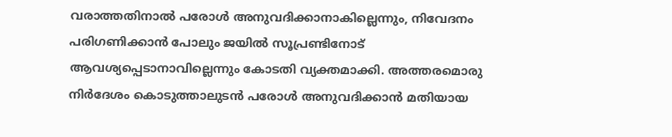വരാത്തതിനാല്‍ പരോള്‍ അനുവദിക്കാനാകില്ലെന്നും, നിവേദനം പരിഗണിക്കാന്‍ പോലും ജയില്‍ സൂപ്രണ്ടിനോട് ആവശ്യപ്പെടാനാവില്ലെന്നും കോടതി വ്യക്തമാക്കി. അത്തരമൊരു നിര്‍ദേശം കൊടുത്താലുടന്‍ പരോള്‍ അനുവദിക്കാന്‍ മതിയായ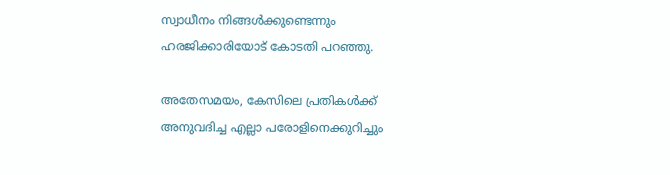സ്വാധീനം നിങ്ങള്‍ക്കുണ്ടെന്നും ഹരജിക്കാരിയോട് കോടതി പറഞ്ഞു.

അതേസമയം, കേസിലെ പ്രതികള്‍ക്ക് അനുവദിച്ച എല്ലാ പരോളിനെക്കുറിച്ചും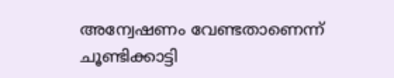അന്വേഷണം വേണ്ടതാണെന്ന് ചൂണ്ടിക്കാട്ടി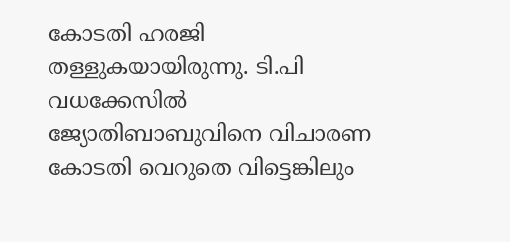കോടതി ഹരജി തള്ളുകയായിരുന്നു. ടി.പി വധക്കേസില്‍ ജ്യോതിബാബുവിനെ വിചാരണ കോടതി വെറുതെ വിട്ടെങ്കിലും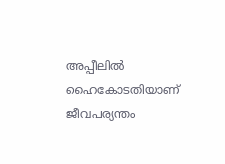അപ്പീലില്‍ ഹൈകോടതിയാണ് ജീവപര്യന്തം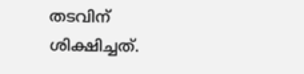തടവിന് ശിക്ഷിച്ചത്.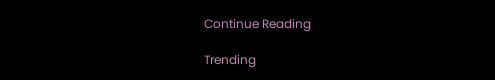Continue Reading

Trending